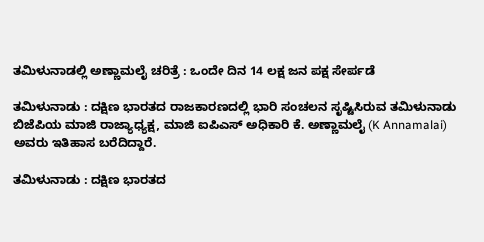ತಮಿಳುನಾಡಲ್ಲಿ ಅಣ್ಣಾಮಲೈ ಚರಿತ್ರೆ : ಒಂದೇ ದಿನ 14 ಲಕ್ಷ ಜನ ಪಕ್ಷ ಸೇರ್ಪಡೆ

ತಮಿಳುನಾಡು : ದಕ್ಷಿಣ ಭಾರತದ ರಾಜಕಾರಣದಲ್ಲಿ ಭಾರಿ ಸಂಚಲನ ಸೃಷ್ಟಿಸಿರುವ ತಮಿಳುನಾಡು ಬಿಜೆಪಿಯ ಮಾಜಿ ರಾಜ್ಯಾಧ್ಯಕ್ಷ, ಮಾಜಿ ಐಪಿಎಸ್ ಅಧಿಕಾರಿ ಕೆ. ಅಣ್ಣಾಮಲೈ (K Annamalai) ಅವರು ಇತಿಹಾಸ ಬರೆದಿದ್ದಾರೆ.

ತಮಿಳುನಾಡು : ದಕ್ಷಿಣ ಭಾರತದ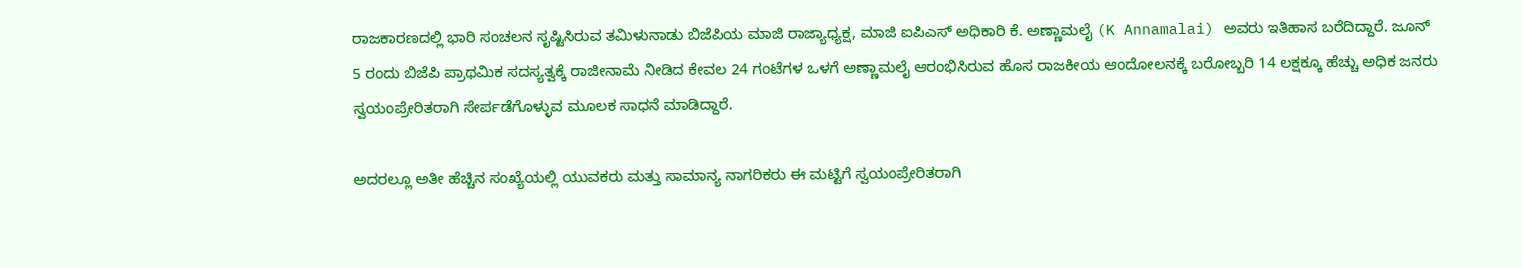ರಾಜಕಾರಣದಲ್ಲಿ ಭಾರಿ ಸಂಚಲನ ಸೃಷ್ಟಿಸಿರುವ ತಮಿಳುನಾಡು ಬಿಜೆಪಿಯ ಮಾಜಿ ರಾಜ್ಯಾಧ್ಯಕ್ಷ, ಮಾಜಿ ಐಪಿಎಸ್ ಅಧಿಕಾರಿ ಕೆ. ಅಣ್ಣಾಮಲೈ (K Annamalai) ಅವರು ಇತಿಹಾಸ ಬರೆದಿದ್ದಾರೆ. ಜೂನ್ 5 ರಂದು ಬಿಜೆಪಿ ಪ್ರಾಥಮಿಕ ಸದಸ್ಯತ್ವಕ್ಕೆ ರಾಜೀನಾಮೆ ನೀಡಿದ ಕೇವಲ 24 ಗಂಟೆಗಳ ಒಳಗೆ ಅಣ್ಣಾಮಲೈ ಆರಂಭಿಸಿರುವ ಹೊಸ ರಾಜಕೀಯ ಆಂದೋಲನಕ್ಕೆ ಬರೋಬ್ಬರಿ 14 ಲಕ್ಷಕ್ಕೂ ಹೆಚ್ಚು ಅಧಿಕ ಜನರು ಸ್ವಯಂಪ್ರೇರಿತರಾಗಿ ಸೇರ್ಪಡೆಗೊಳ್ಳುವ ಮೂಲಕ ಸಾಧನೆ ಮಾಡಿದ್ದಾರೆ.

ಅದರಲ್ಲೂ ಅತೀ ಹೆಚ್ಚಿನ ಸಂಖ್ಯೆಯಲ್ಲಿ ಯುವಕರು ಮತ್ತು ಸಾಮಾನ್ಯ ನಾಗರಿಕರು ಈ ಮಟ್ಟಿಗೆ ಸ್ವಯಂಪ್ರೇರಿತರಾಗಿ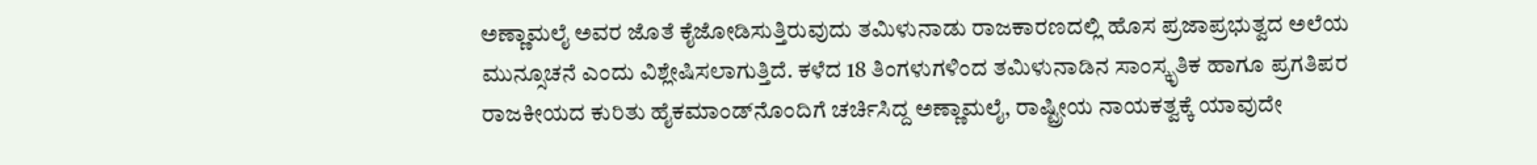ಅಣ್ಣಾಮಲೈ ಅವರ ಜೊತೆ ಕೈಜೋಡಿಸುತ್ತಿರುವುದು ತಮಿಳುನಾಡು ರಾಜಕಾರಣದಲ್ಲಿ ಹೊಸ ಪ್ರಜಾಪ್ರಭುತ್ವದ ಅಲೆಯ ಮುನ್ಸೂಚನೆ ಎಂದು ವಿಶ್ಲೇಷಿಸಲಾಗುತ್ತಿದೆ. ಕಳೆದ 18 ತಿಂಗಳುಗಳಿಂದ ತಮಿಳುನಾಡಿನ ಸಾಂಸ್ಕೃತಿಕ ಹಾಗೂ ಪ್ರಗತಿಪರ ರಾಜಕೀಯದ ಕುರಿತು ಹೈಕಮಾಂಡ್‌ನೊಂದಿಗೆ ಚರ್ಚಿಸಿದ್ದ ಅಣ್ಣಾಮಲೈ, ರಾಷ್ಟ್ರೀಯ ನಾಯಕತ್ವಕ್ಕೆ ಯಾವುದೇ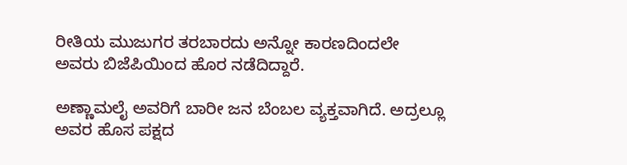ರೀತಿಯ ಮುಜುಗರ ತರಬಾರದು ಅನ್ನೋ ಕಾರಣದಿಂದಲೇ ಅವರು ಬಿಜೆಪಿಯಿಂದ ಹೊರ ನಡೆದಿದ್ದಾರೆ.

ಅಣ್ಣಾಮಲೈ ಅವರಿಗೆ ಬಾರೀ ಜನ ಬೆಂಬಲ ವ್ಯಕ್ತವಾಗಿದೆ. ಅದ್ರಲ್ಲೂ ಅವರ ಹೊಸ ಪಕ್ಷದ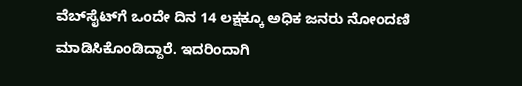ವೆಬ್‌ಸೈಟ್‌ಗೆ ಒಂದೇ ದಿನ 14 ಲಕ್ಷಕ್ಕೂ ಅಧಿಕ ಜನರು ನೋಂದಣಿ ಮಾಡಿಸಿಕೊಂಡಿದ್ದಾರೆ. ಇದರಿಂದಾಗಿ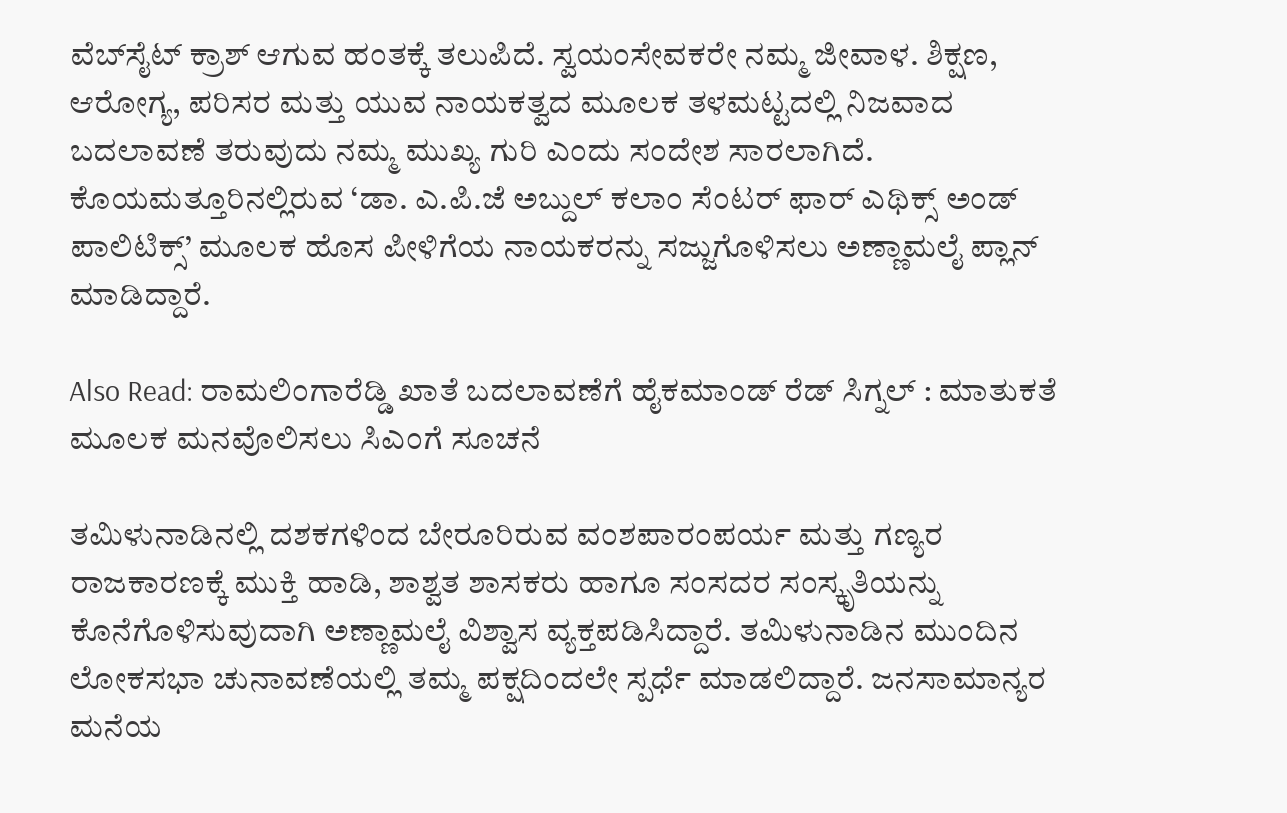ವೆಬ್‌ಸೈಟ್‌ ಕ್ರಾಶ್‌ ಆಗುವ ಹಂತಕ್ಕೆ ತಲುಪಿದೆ. ಸ್ವಯಂಸೇವಕರೇ ನಮ್ಮ ಜೀವಾಳ. ಶಿಕ್ಷಣ, ಆರೋಗ್ಯ, ಪರಿಸರ ಮತ್ತು ಯುವ ನಾಯಕತ್ವದ ಮೂಲಕ ತಳಮಟ್ಟದಲ್ಲಿ ನಿಜವಾದ ಬದಲಾವಣೆ ತರುವುದು ನಮ್ಮ ಮುಖ್ಯ ಗುರಿ ಎಂದು ಸಂದೇಶ ಸಾರಲಾಗಿದೆ. ಕೊಯಮತ್ತೂರಿನಲ್ಲಿರುವ ‘ಡಾ. ಎ.ಪಿ.ಜೆ ಅಬ್ದುಲ್ ಕಲಾಂ ಸೆಂಟರ್ ಫಾರ್ ಎಥಿಕ್ಸ್ ಅಂಡ್ ಪಾಲಿಟಿಕ್ಸ್’ ಮೂಲಕ ಹೊಸ ಪೀಳಿಗೆಯ ನಾಯಕರನ್ನು ಸಜ್ಜುಗೊಳಿಸಲು ಅಣ್ಣಾಮಲೈ ಪ್ಲಾನ್ ಮಾಡಿದ್ದಾರೆ.

Also Read: ರಾಮಲಿಂಗಾರೆಡ್ಡಿ ಖಾತೆ ಬದಲಾವಣೆಗೆ ಹೈಕಮಾಂಡ್ ರೆಡ್ ಸಿಗ್ನಲ್ : ಮಾತುಕತೆ ಮೂಲಕ ಮನವೊಲಿಸಲು ಸಿಎಂಗೆ ಸೂಚನೆ

ತಮಿಳುನಾಡಿನಲ್ಲಿ ದಶಕಗಳಿಂದ ಬೇರೂರಿರುವ ವಂಶಪಾರಂಪರ್ಯ ಮತ್ತು ಗಣ್ಯರ ರಾಜಕಾರಣಕ್ಕೆ ಮುಕ್ತಿ ಹಾಡಿ, ಶಾಶ್ವತ ಶಾಸಕರು ಹಾಗೂ ಸಂಸದರ ಸಂಸ್ಕೃತಿಯನ್ನು ಕೊನೆಗೊಳಿಸುವುದಾಗಿ ಅಣ್ಣಾಮಲೈ ವಿಶ್ವಾಸ ವ್ಯಕ್ತಪಡಿಸಿದ್ದಾರೆ. ತಮಿಳುನಾಡಿನ ಮುಂದಿನ ಲೋಕಸಭಾ ಚುನಾವಣೆಯಲ್ಲಿ ತಮ್ಮ ಪಕ್ಷದಿಂದಲೇ ಸ್ಪರ್ಧೆ ಮಾಡಲಿದ್ದಾರೆ. ಜನಸಾಮಾನ್ಯರ ಮನೆಯ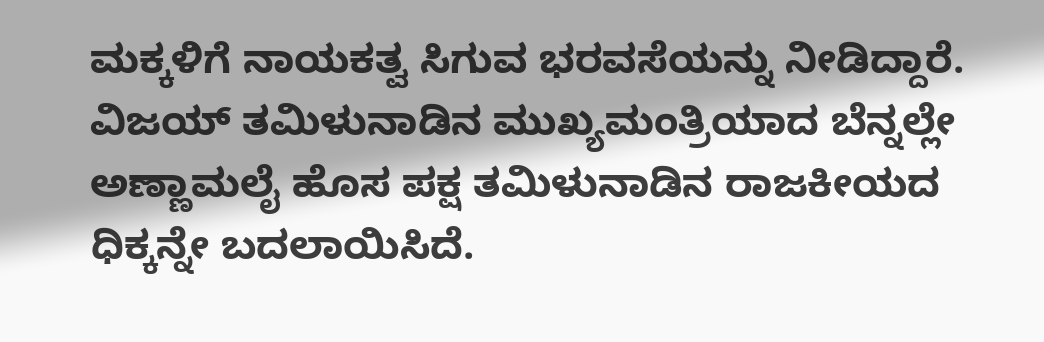ಮಕ್ಕಳಿಗೆ ನಾಯಕತ್ವ ಸಿಗುವ ಭರವಸೆಯನ್ನು ನೀಡಿದ್ದಾರೆ. ವಿಜಯ್‌ ತಮಿಳುನಾಡಿನ ಮುಖ್ಯಮಂತ್ರಿಯಾದ ಬೆನ್ನಲ್ಲೇ ಅಣ್ಣಾಮಲೈ ಹೊಸ ಪಕ್ಷ ತಮಿಳುನಾಡಿನ ರಾಜಕೀಯದ ಧಿಕ್ಕನ್ನೇ ಬದಲಾಯಿಸಿದೆ.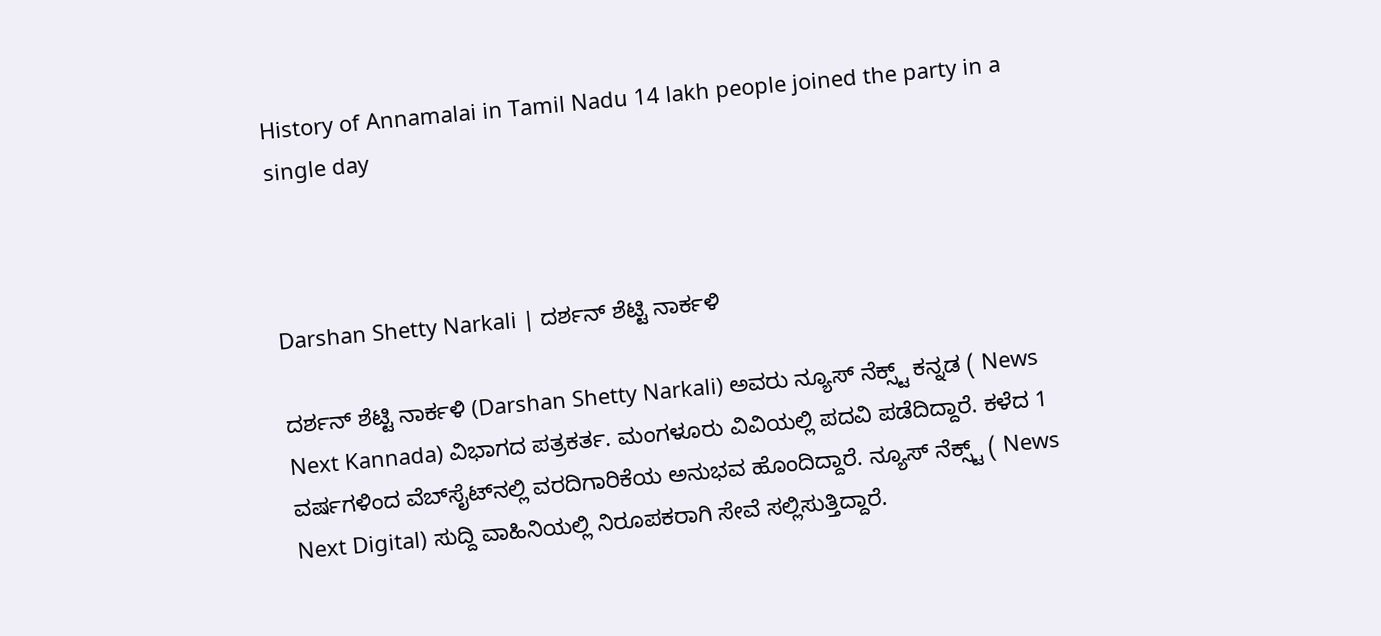History of Annamalai in Tamil Nadu 14 lakh people joined the party in a single day



Darshan Shetty Narkali | ದರ್ಶನ್‌ ಶೆಟ್ಟಿ ನಾರ್ಕಳಿ

ದರ್ಶನ್‌ ಶೆಟ್ಟಿ ನಾರ್ಕಳಿ (Darshan Shetty Narkali) ಅವರು ನ್ಯೂಸ್‌ ನೆಕ್ಸ್ಟ್ ಕನ್ನಡ ( News Next Kannada) ವಿಭಾಗದ ಪತ್ರಕರ್ತ. ಮಂಗಳೂರು ವಿವಿಯಲ್ಲಿ ಪದವಿ ಪಡೆದಿದ್ದಾರೆ. ಕಳೆದ 1 ವರ್ಷಗಳಿಂದ ವೆಬ್‌ಸೈಟ್‌ನಲ್ಲಿ ವರದಿಗಾರಿಕೆಯ ಅನುಭವ ಹೊಂದಿದ್ದಾರೆ. ನ್ಯೂಸ್‌ ನೆಕ್ಸ್ಟ್‌ ( News Next Digital) ಸುದ್ದಿ ವಾಹಿನಿಯಲ್ಲಿ ನಿರೂಪಕರಾಗಿ ಸೇವೆ ಸಲ್ಲಿಸುತ್ತಿದ್ದಾರೆ.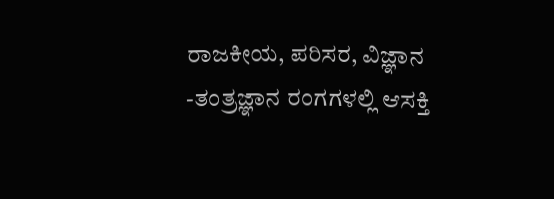ರಾಜಕೀಯ, ಪರಿಸರ, ವಿಜ್ಞಾನ -ತಂತ್ರಜ್ಞಾನ ರಂಗಗಳಲ್ಲಿ ಆಸಕ್ತಿ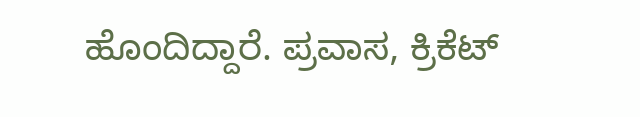ಹೊಂದಿದ್ದಾರೆ. ಪ್ರವಾಸ, ಕ್ರಿಕೆಟ್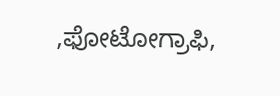,ಫೋಟೋಗ್ರಾಫಿ,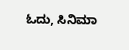ಓದು, ಸಿನಿಮಾ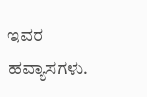ಇವರ ಹವ್ಯಾಸಗಳು.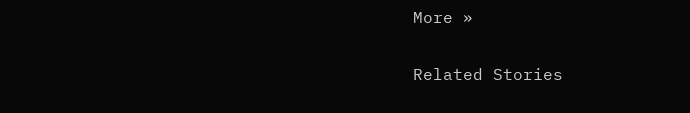More »

Related Stories